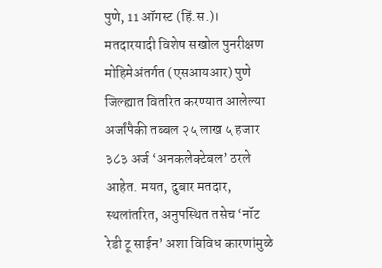पुणे, 11 ऑगस्ट (हिं.स.)। मतदारयादी विशेष सखोल पुनरीक्षण मोहिमेअंतर्गत (एसआयआर) पुणे जिल्ह्यात वितरित करण्यात आलेल्या अर्जांपैकी तब्बल २५ लाख ५ हजार ३८३ अर्ज ‘अनकलेक्टेबल’ ठरले आहेत. मयत, दुबार मतदार, स्थलांतरित, अनुपस्थित तसेच ‘नॉट रेडी टू साईन’ अशा विविध कारणांमुळे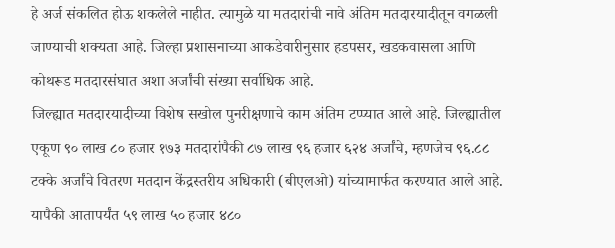हे अर्ज संकलित होऊ शकलेले नाहीत. त्यामुळे या मतदारांची नावे अंतिम मतदारयादीतून वगळली जाण्याची शक्यता आहे. जिल्हा प्रशासनाच्या आकडेवारीनुसार हडपसर, खडकवासला आणि कोथरूड मतदारसंघात अशा अर्जांची संख्या सर्वाधिक आहे.
जिल्ह्यात मतदारयादीच्या विशेष सखोल पुनरीक्षणाचे काम अंतिम टप्प्यात आले आहे. जिल्ह्यातील एकूण ९० लाख ८० हजार १७३ मतदारांपैकी ८७ लाख ९६ हजार ६२४ अर्जांचे, म्हणजेच ९६.८८ टक्के अर्जांचे वितरण मतदान केंद्रस्तरीय अधिकारी (बीएलओ) यांच्यामार्फत करण्यात आले आहे. यापैकी आतापर्यंत ५९ लाख ५० हजार ४८०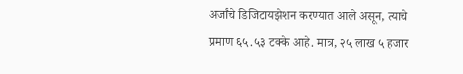अर्जांचे डिजिटायझेशन करण्यात आले असून, त्याचे प्रमाण ६५.५३ टक्के आहे. मात्र, २५ लाख ५ हजार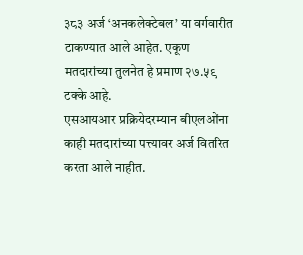३८३ अर्ज ‘अनकलेक्टेबल’ या वर्गवारीत टाकण्यात आले आहेत. एकूण मतदारांच्या तुलनेत हे प्रमाण २७.५९ टक्के आहे.
एसआयआर प्रक्रियेदरम्यान बीएलओंना काही मतदारांच्या पत्त्यावर अर्ज वितरित करता आले नाहीत.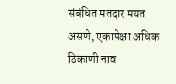संबंधित मतदार मयत असणे, एकापेक्षा अधिक ठिकाणी नाव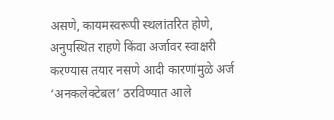असणे, कायमस्वरूपी स्थलांतरित होणे, अनुपस्थित राहणे किंवा अर्जावर स्वाक्षरी करण्यास तयार नसणे आदी कारणांमुळे अर्ज ‘अनकलेक्टेबल’ ठरविण्यात आले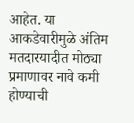आहेत. या आकडेवारीमुळे अंतिम मतदारयादीत मोठ्या प्रमाणावर नावे कमी होण्याची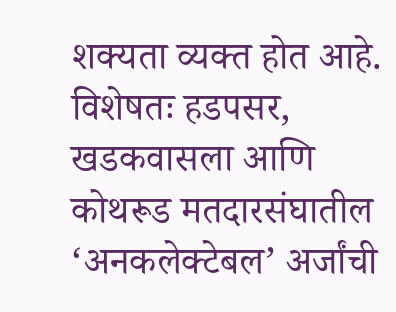शक्यता व्यक्त होत आहे. विशेषतः हडपसर, खडकवासला आणि कोथरूड मतदारसंघातील ‘अनकलेक्टेबल’ अर्जांची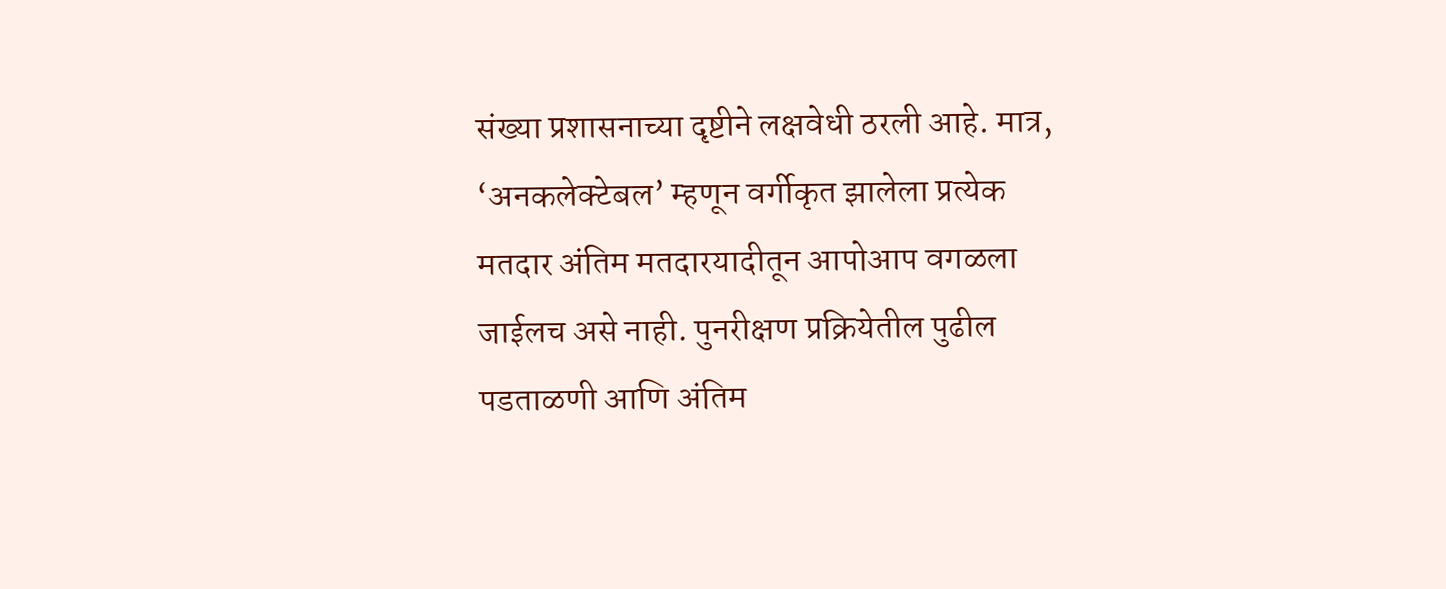संख्या प्रशासनाच्या दृष्टीने लक्षवेधी ठरली आहे. मात्र, ‘अनकलेक्टेबल’ म्हणून वर्गीकृत झालेला प्रत्येक मतदार अंतिम मतदारयादीतून आपोआप वगळला जाईलच असे नाही. पुनरीक्षण प्रक्रियेतील पुढील पडताळणी आणि अंतिम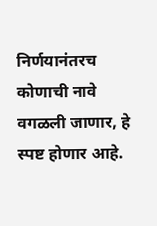निर्णयानंतरच कोणाची नावे वगळली जाणार, हे स्पष्ट होणार आहे.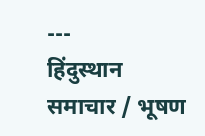---
हिंदुस्थान समाचार / भूषण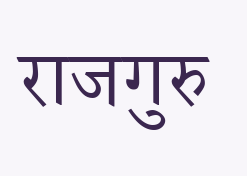राजगुरु